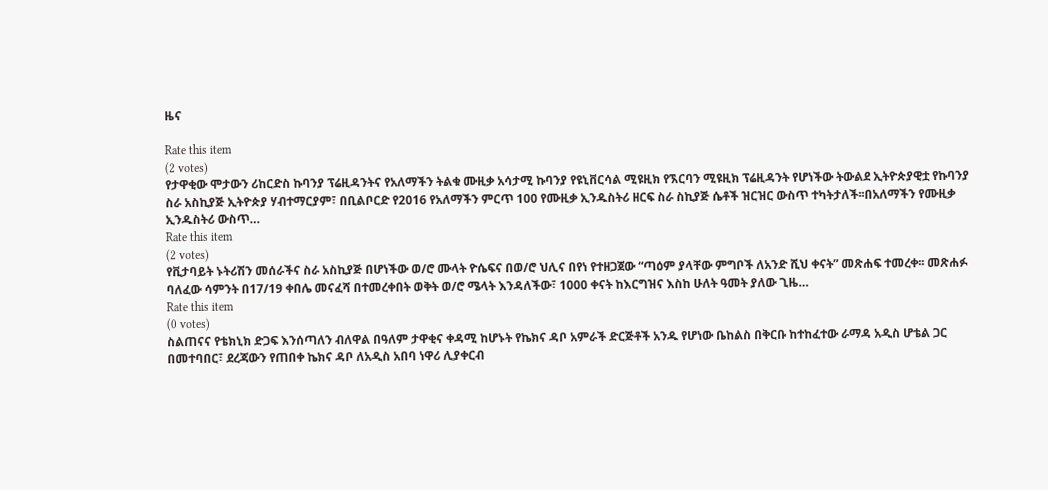ዜና

Rate this item
(2 votes)
የታዋቂው ሞታውን ሪከርድስ ኩባንያ ፕሬዚዳንትና የአለማችን ትልቁ ሙዚቃ አሳታሚ ኩባንያ የዩኒቨርሳል ሚዩዚክ የኧርባን ሚዩዚክ ፕሬዚዳንት የሆነችው ትውልደ ኢትዮጵያዊቷ የኩባንያ ስራ አስኪያጅ ኢትዮጵያ ሃብተማርያም፣ በቢልቦርድ የ2016 የአለማችን ምርጥ 100 የሙዚቃ ኢንዱስትሪ ዘርፍ ስራ ስኪያጅ ሴቶች ዝርዝር ውስጥ ተካትታለች፡፡በአለማችን የሙዚቃ ኢንዱስትሪ ውስጥ…
Rate this item
(2 votes)
የቪታባይት ኑትሪሽን መሰራችና ስራ አስኪያጅ በሆነችው ወ/ሮ ሙላት ዮሴፍና በወ/ሮ ህሊና በየነ የተዘጋጀው “ጣዕም ያላቸው ምግቦች ለአንድ ሺህ ቀናት” መጽሐፍ ተመረቀ፡፡ መጽሐፉ ባለፈው ሳምንት በ17/19 ቀበሌ መናፈሻ በተመረቀበት ወቅት ወ/ሮ ሜላት እንዳለችው፣ 1000 ቀናት ከእርግዝና እስከ ሁለት ዓመት ያለው ጊዜ…
Rate this item
(0 votes)
ስልጠናና የቴክኒክ ድጋፍ እንሰጣለን ብለዋል በዓለም ታዋቂና ቀዳሚ ከሆኑት የኬክና ዳቦ አምራች ድርጅቶች አንዱ የሆነው ቤከልስ በቅርቡ ከተከፈተው ራማዳ አዲስ ሆቴል ጋር በመተባበር፣ ደረጃውን የጠበቀ ኬክና ዳቦ ለአዲስ አበባ ነዋሪ ሊያቀርብ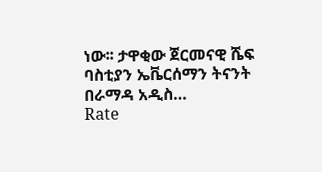ነው፡፡ ታዋቂው ጀርመናዊ ሼፍ ባስቲያን ኤቬርሰማን ትናንት በራማዳ አዲስ…
Rate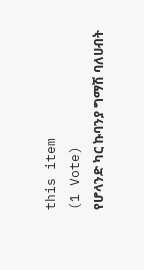this item
(1 Vote)
የሆላንድ ካር ኩባንያ ግማሽ ባለሀብት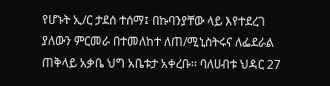የሆኑት ኢ/ር ታደሰ ተሰማ፤ በኩባንያቸው ላይ እየተደረገ ያለውን ምርመራ በተመለከተ ለጠ/ሚኒስትሩና ለፌደራል ጠቅላይ አቃቤ ህግ አቤቱታ አቀረቡ፡፡ ባለሀብቱ ህዳር 27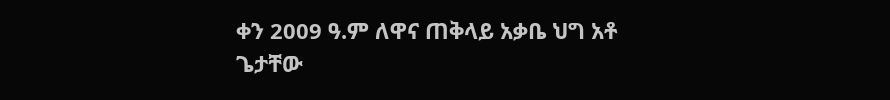ቀን 2009 ዓ.ም ለዋና ጠቅላይ አቃቤ ህግ አቶ ጌታቸው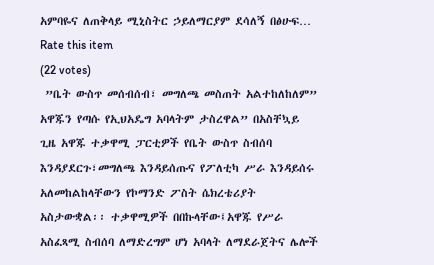አምባዬና ለጠቅላይ ሚኒስትር ኃይለማርያም ደሳለኝ በፅሁፍ…
Rate this item
(22 votes)
 ”ቤት ውስጥ መሰብሰብ፣ መግለጫ መስጠት አልተከለከለም” አዋጁን የጣሱ የኢህአዴግ አባላትም ታስረዋል” በአስቸኳይ ጊዜ አዋጁ ተቃዋሚ ፓርቲዎች የቤት ውስጥ ስብሰባ እንዳያደርጉ፣መግለጫ እንዳይሰጡና የፖለቲካ ሥራ እንዳይሰሩ አለመከልከላቸውን የኮማንድ ፖስት ሴክረቴሪያት አስታውቋል፡፡ ተቃዋሚዎች በበኩላቸው፤አዋጁ የሥራ አስፈጻሚ ስብሰባ ለማድረግም ሆነ አባላት ለማደራጀትና ሌሎች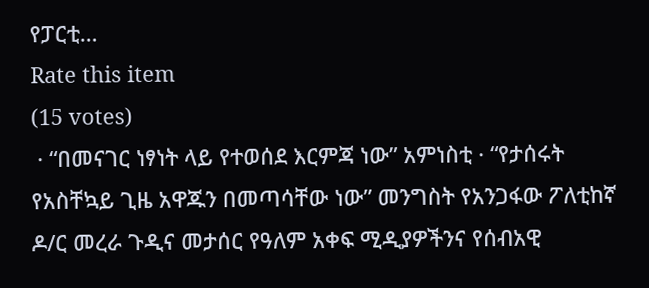የፓርቲ…
Rate this item
(15 votes)
 · “በመናገር ነፃነት ላይ የተወሰደ እርምጃ ነው” አምነስቲ · “የታሰሩት የአስቸኳይ ጊዜ አዋጁን በመጣሳቸው ነው” መንግስት የአንጋፋው ፖለቲከኛ ዶ/ር መረራ ጉዲና መታሰር የዓለም አቀፍ ሚዲያዎችንና የሰብአዊ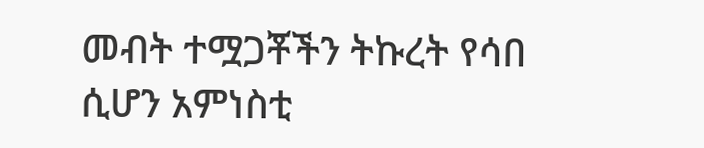መብት ተሟጋቾችን ትኩረት የሳበ ሲሆን አምነስቲ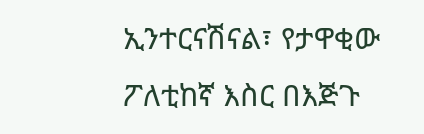ኢንተርናሽናል፣ የታዋቂው ፖለቲከኛ እስር በእጅጉ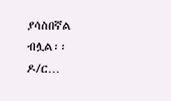ያሳስበኛል ብሏል፡፡ ዶ/ር…